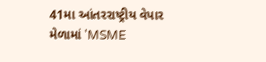41મા આંતરરાષ્ટ્રીય વેપાર મેળામાં 'MSME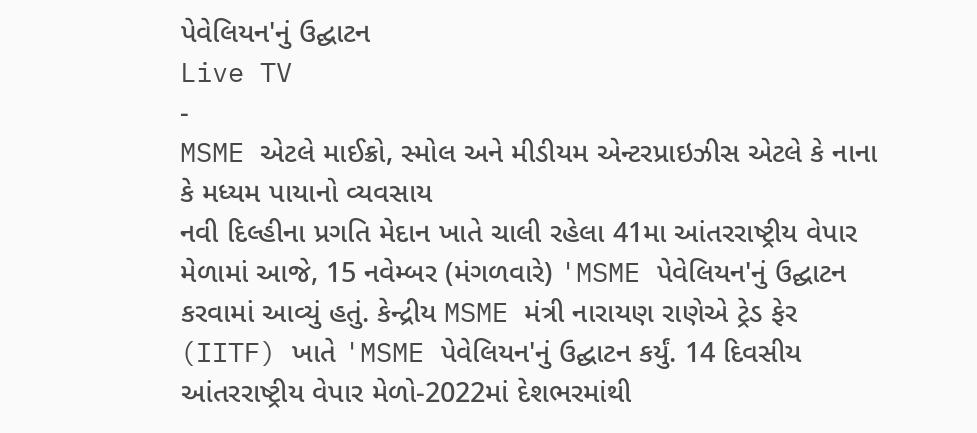પેવેલિયન'નું ઉદ્ઘાટન
Live TV
-
MSME એટલે માઈક્રો, સ્મોલ અને મીડીયમ એન્ટરપ્રાઇઝીસ એટલે કે નાના કે મધ્યમ પાયાનો વ્યવસાય
નવી દિલ્હીના પ્રગતિ મેદાન ખાતે ચાલી રહેલા 41મા આંતરરાષ્ટ્રીય વેપાર મેળામાં આજે, 15 નવેમ્બર (મંગળવારે) 'MSME પેવેલિયન'નું ઉદ્ઘાટન કરવામાં આવ્યું હતું. કેન્દ્રીય MSME મંત્રી નારાયણ રાણેએ ટ્રેડ ફેર (IITF) ખાતે 'MSME પેવેલિયન'નું ઉદ્ઘાટન કર્યું. 14 દિવસીય આંતરરાષ્ટ્રીય વેપાર મેળો-2022માં દેશભરમાંથી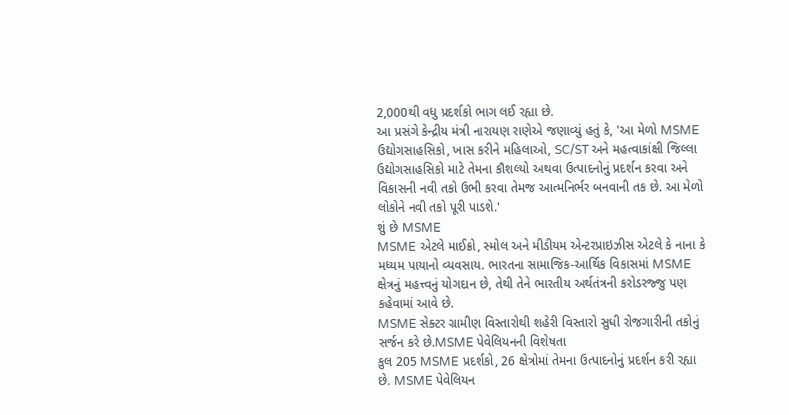2,000થી વધુ પ્રદર્શકો ભાગ લઈ રહ્યા છે.
આ પ્રસંગે કેન્દ્રીય મંત્રી નારાયણ રાણેએ જણાવ્યું હતું કે, 'આ મેળો MSME ઉદ્યોગસાહસિકો, ખાસ કરીને મહિલાઓ, SC/ST અને મહત્વાકાંક્ષી જિલ્લા ઉદ્યોગસાહસિકો માટે તેમના કૌશલ્યો અથવા ઉત્પાદનોનું પ્રદર્શન કરવા અને વિકાસની નવી તકો ઉભી કરવા તેમજ આત્મનિર્ભર બનવાની તક છે. આ મેળો લોકોને નવી તકો પૂરી પાડશે.'
શું છે MSME
MSME એટલે માઈક્રો, સ્મોલ અને મીડીયમ એન્ટરપ્રાઇઝીસ એટલે કે નાના કે મધ્યમ પાયાનો વ્યવસાય. ભારતના સામાજિક-આર્થિક વિકાસમાં MSME ક્ષેત્રનું મહત્ત્વનું યોગદાન છે, તેથી તેને ભારતીય અર્થતંત્રની કરોડરજ્જુ પણ કહેવામાં આવે છે.
MSME સેક્ટર ગ્રામીણ વિસ્તારોથી શહેરી વિસ્તારો સુધી રોજગારીની તકોનું સર્જન કરે છે.MSME પેવેલિયનની વિશેષતા
કુલ 205 MSME પ્રદર્શકો, 26 ક્ષેત્રોમાં તેમના ઉત્પાદનોનું પ્રદર્શન કરી રહ્યા છે. MSME પેવેલિયન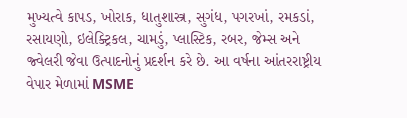મુખ્યત્વે કાપડ, ખોરાક, ધાતુશાસ્ત્ર, સુગંધ, પગરખાં, રમકડાં, રસાયણો, ઇલેક્ટ્રિકલ, ચામડું, પ્લાસ્ટિક, રબર, જેમ્સ અને જ્વેલરી જેવા ઉત્પાદનોનું પ્રદર્શન કરે છે. આ વર્ષના આંતરરાષ્ટ્રીય વેપાર મેળામાં MSME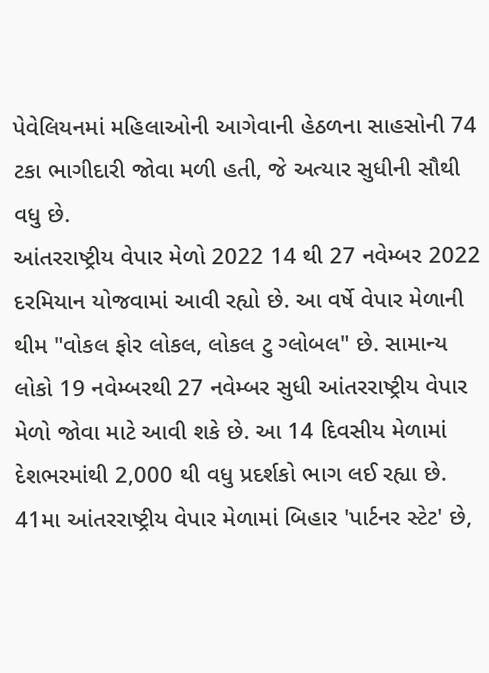પેવેલિયનમાં મહિલાઓની આગેવાની હેઠળના સાહસોની 74 ટકા ભાગીદારી જોવા મળી હતી, જે અત્યાર સુધીની સૌથી વધુ છે.
આંતરરાષ્ટ્રીય વેપાર મેળો 2022 14 થી 27 નવેમ્બર 2022 દરમિયાન યોજવામાં આવી રહ્યો છે. આ વર્ષે વેપાર મેળાની થીમ "વોકલ ફોર લોકલ, લોકલ ટુ ગ્લોબલ" છે. સામાન્ય લોકો 19 નવેમ્બરથી 27 નવેમ્બર સુધી આંતરરાષ્ટ્રીય વેપાર મેળો જોવા માટે આવી શકે છે. આ 14 દિવસીય મેળામાં દેશભરમાંથી 2,000 થી વધુ પ્રદર્શકો ભાગ લઈ રહ્યા છે. 41મા આંતરરાષ્ટ્રીય વેપાર મેળામાં બિહાર 'પાર્ટનર સ્ટેટ' છે,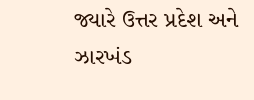જ્યારે ઉત્તર પ્રદેશ અને ઝારખંડ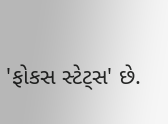'ફોકસ સ્ટેટ્સ' છે.